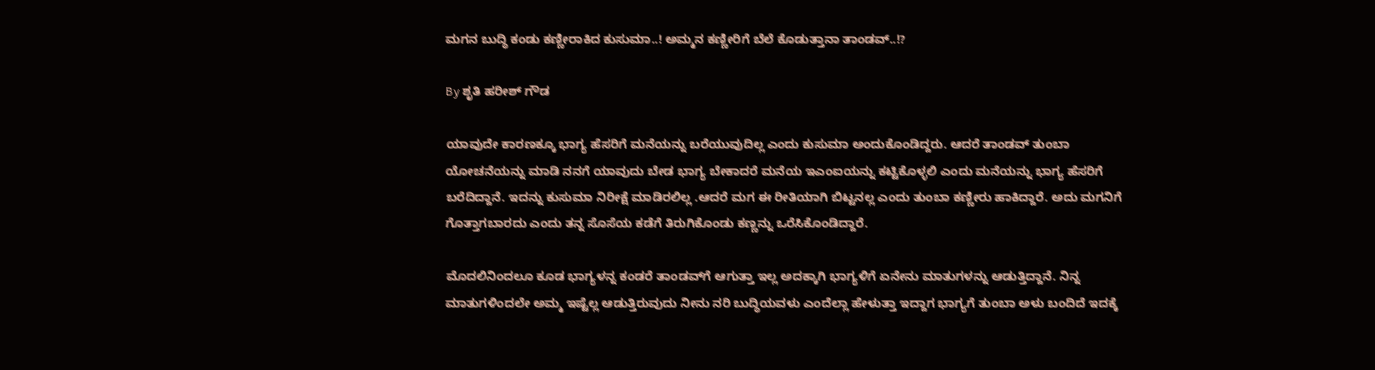ಮಗನ ಬುದ್ಧಿ ಕಂಡು ಕಣ್ಣೀರಾಕಿದ ಕುಸುಮಾ..! ಅಮ್ಮನ ಕಣ್ಣೀರಿಗೆ ಬೆಲೆ ಕೊಡುತ್ತಾನಾ ತಾಂಡವ್..!?

By ಶೃತಿ ಹರೀಶ್ ಗೌಡ

ಯಾವುದೇ ಕಾರಣಕ್ಕೂ ಭಾಗ್ಯ ಹೆಸರಿಗೆ ಮನೆಯನ್ನು ಬರೆಯುವುದಿಲ್ಲ ಎಂದು ಕುಸುಮಾ ಅಂದುಕೊಂಡಿದ್ದರು. ಆದರೆ ತಾಂಡವ್ ತುಂಬಾ ಯೋಚನೆಯನ್ನು ಮಾಡಿ ನನಗೆ ಯಾವುದು ಬೇಡ ಭಾಗ್ಯ ಬೇಕಾದರೆ ಮನೆಯ ಇಎಂಐಯನ್ನು ಕಟ್ಟಿಕೊಳ್ಳಲಿ ಎಂದು ಮನೆಯನ್ನು ಭಾಗ್ಯ ಹೆಸರಿಗೆ ಬರೆದಿದ್ದಾನೆ. ಇದನ್ನು ಕುಸುಮಾ ನಿರೀಕ್ಷೆ ಮಾಡಿರಲಿಲ್ಲ .ಆದರೆ ಮಗ ಈ ರೀತಿಯಾಗಿ ಬಿಟ್ಟನಲ್ಲ ಎಂದು ತುಂಬಾ ಕಣ್ಣೀರು ಹಾಕಿದ್ದಾರೆ. ಅದು ಮಗನಿಗೆ ಗೊತ್ತಾಗಬಾರದು ಎಂದು ತನ್ನ ಸೊಸೆಯ ಕಡೆಗೆ ತಿರುಗಿಕೊಂಡು ಕಣ್ಣನ್ನು ಒರೆಸಿಕೊಂಡಿದ್ದಾರೆ.

ಮೊದಲಿನಿಂದಲೂ ಕೂಡ ಭಾಗ್ಯಳನ್ನ ಕಂಡರೆ ತಾಂಡವ್‌ಗೆ ಆಗುತ್ತಾ ಇಲ್ಲ ಅದಕ್ಕಾಗಿ ಭಾಗ್ಯಳಿಗೆ ಏನೇನು ಮಾತುಗಳನ್ನು ಆಡುತ್ತಿದ್ದಾನೆ. ನಿನ್ನ ಮಾತುಗಳಿಂದಲೇ ಅಮ್ಮ ಇಷ್ಟೆಲ್ಲ ಆಡುತ್ತಿರುವುದು ನೀನು ನರಿ ಬುದ್ಧಿಯವಳು ಎಂದೆಲ್ಲಾ ಹೇಳುತ್ತಾ ಇದ್ದಾಗ ಭಾಗ್ಯಗೆ ತುಂಬಾ ಅಳು ಬಂದಿದೆ ಇದಕ್ಕೆ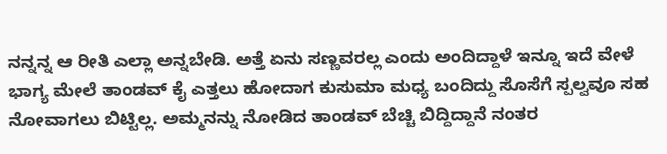ನನ್ನನ್ನ ಆ ರೀತಿ ಎಲ್ಲಾ ಅನ್ನಬೇಡಿ. ಅತ್ತೆ ಏನು ಸಣ್ಣವರಲ್ಲ ಎಂದು ಅಂದಿದ್ದಾಳೆ ಇನ್ನೂ ಇದೆ ವೇಳೆ ಭಾಗ್ಯ ಮೇಲೆ ತಾಂಡವ್ ಕೈ ಎತ್ತಲು ಹೋದಾಗ ಕುಸುಮಾ ಮಧ್ಯ ಬಂದಿದ್ದು ಸೊಸೆಗೆ ಸ್ಪಲ್ವವೂ ಸಹ ನೋವಾಗಲು ಬಿಟ್ಟಿಲ್ಲ. ಅಮ್ಮನನ್ನು ನೋಡಿದ ತಾಂಡವ್ ಬೆಚ್ಚಿ ಬಿದ್ದಿದ್ದಾನೆ ನಂತರ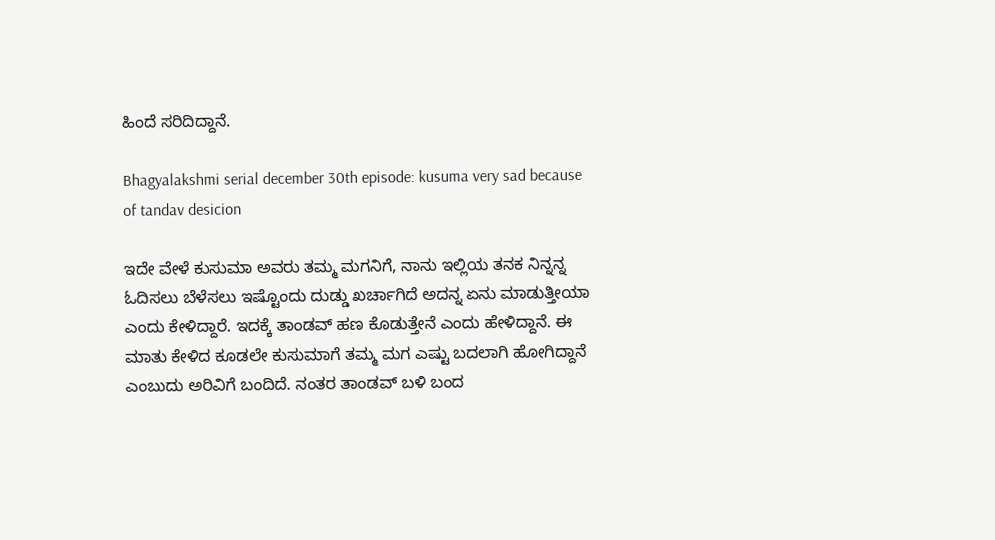ಹಿಂದೆ ಸರಿದಿದ್ದಾನೆ.

Bhagyalakshmi serial december 30th episode: kusuma very sad because of tandav desicion

ಇದೇ ವೇಳೆ ಕುಸುಮಾ ಅವರು ತಮ್ಮ ಮಗನಿಗೆ, ನಾನು ಇಲ್ಲಿಯ ತನಕ ನಿನ್ನನ್ನ ಓದಿಸಲು ಬೆಳೆಸಲು ಇಷ್ಟೊಂದು ದುಡ್ಡು ಖರ್ಚಾಗಿದೆ ಅದನ್ನ ಏನು ಮಾಡುತ್ತೀಯಾ ಎಂದು ಕೇಳಿದ್ದಾರೆ. ಇದಕ್ಕೆ ತಾಂಡವ್ ಹಣ ಕೊಡುತ್ತೇನೆ ಎಂದು ಹೇಳಿದ್ದಾನೆ‌. ಈ ಮಾತು ಕೇಳಿದ ಕೂಡಲೇ ಕುಸುಮಾಗೆ ತಮ್ಮ ಮಗ ಎಷ್ಟು ಬದಲಾಗಿ ಹೋಗಿದ್ದಾನೆ ಎಂಬುದು ಅರಿವಿಗೆ ಬಂದಿದೆ. ನಂತರ ತಾಂಡವ್ ಬಳಿ ಬಂದ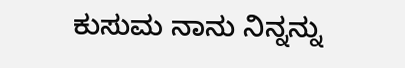ಕುಸುಮ ನಾನು ನಿನ್ನನ್ನು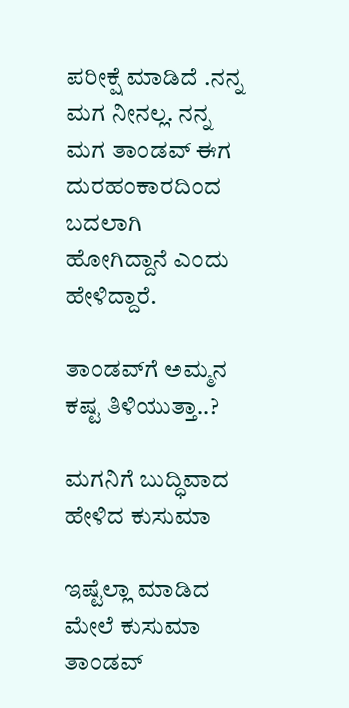ಪರೀಕ್ಷೆ ಮಾಡಿದೆ .ನನ್ನ ಮಗ ನೀನಲ್ಲ. ನನ್ನ ಮಗ ತಾಂಡವ್ ಈಗ ದುರಹಂಕಾರದಿಂದ ಬದಲಾಗಿ ಹೋಗಿದ್ದಾನೆ ಎಂದು ಹೇಳಿದ್ದಾರೆ.

ತಾಂಡವ್‌ಗೆ ಅಮ್ಮನ ಕಷ್ಟ ತಿಳಿಯುತ್ತಾ..?

ಮಗನಿಗೆ ಬುದ್ಧಿವಾದ ಹೇಳಿದ ಕುಸುಮಾ

ಇಷ್ಟೆಲ್ಲಾ ಮಾಡಿದ ಮೇಲೆ ಕುಸುಮಾ ತಾಂಡವ್‌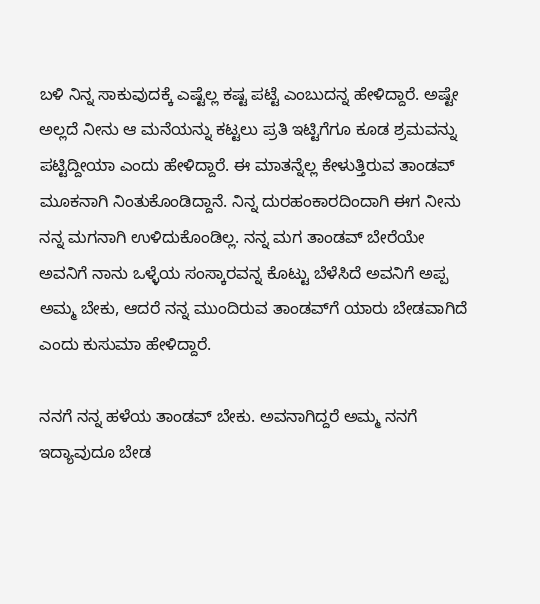ಬಳಿ ನಿನ್ನ ಸಾಕುವುದಕ್ಕೆ ಎಷ್ಟೆಲ್ಲ ಕಷ್ಟ ಪಟ್ಟೆ ಎಂಬುದನ್ನ ಹೇಳಿದ್ದಾರೆ. ಅಷ್ಟೇ ಅಲ್ಲದೆ ನೀನು ಆ ಮನೆಯನ್ನು ಕಟ್ಟಲು ಪ್ರತಿ ಇಟ್ಟಿಗೆಗೂ ಕೂಡ ಶ್ರಮವನ್ನು ಪಟ್ಟಿದ್ದೀಯಾ ಎಂದು ಹೇಳಿದ್ದಾರೆ. ಈ ಮಾತನ್ನೆಲ್ಲ ಕೇಳುತ್ತಿರುವ ತಾಂಡವ್ ಮೂಕನಾಗಿ ನಿಂತುಕೊಂಡಿದ್ದಾನೆ. ನಿನ್ನ ದುರಹಂಕಾರದಿಂದಾಗಿ ಈಗ ನೀನು ನನ್ನ ಮಗನಾಗಿ ಉಳಿದುಕೊಂಡಿಲ್ಲ. ನನ್ನ ಮಗ ತಾಂಡವ್ ಬೇರೆಯೇ ಅವನಿಗೆ ನಾನು ಒಳ್ಳೆಯ ಸಂಸ್ಕಾರವನ್ನ ಕೊಟ್ಟು ಬೆಳೆಸಿದೆ ಅವನಿಗೆ ಅಪ್ಪ ಅಮ್ಮ ಬೇಕು, ಆದರೆ ನನ್ನ ಮುಂದಿರುವ ತಾಂಡವ್‌ಗೆ ಯಾರು ಬೇಡವಾಗಿದೆ ಎಂದು ಕುಸುಮಾ ಹೇಳಿದ್ದಾರೆ.

ನನಗೆ ನನ್ನ ಹಳೆಯ ತಾಂಡವ್ ಬೇಕು. ಅವನಾಗಿದ್ದರೆ ಅಮ್ಮ ನನಗೆ ಇದ್ಯಾವುದೂ ಬೇಡ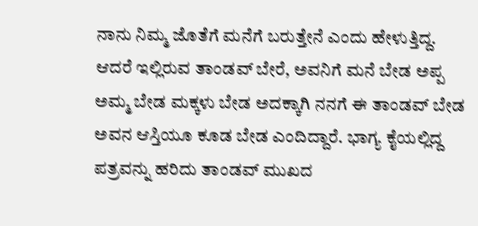ನಾನು ನಿಮ್ಮ ಜೊತೆಗೆ ಮನೆಗೆ ಬರುತ್ತೇನೆ ಎಂದು ಹೇಳುತ್ತಿದ್ದ. ಆದರೆ ಇಲ್ಲಿರುವ ತಾಂಡವ್ ಬೇರೆ, ಅವನಿಗೆ ಮನೆ ಬೇಡ ಅಪ್ಪ ಅಮ್ಮ ಬೇಡ ಮಕ್ಕಳು ಬೇಡ ಅದಕ್ಕಾಗಿ ನನಗೆ ಈ ತಾಂಡವ್ ಬೇಡ ಅವನ ಆಸ್ತಿಯೂ ಕೂಡ ಬೇಡ ಎಂದಿದ್ದಾರೆ. ಭಾಗ್ಯ ಕೈಯಲ್ಲಿದ್ದ ಪತ್ರವನ್ನು ಹರಿದು ತಾಂಡವ್ ಮುಖದ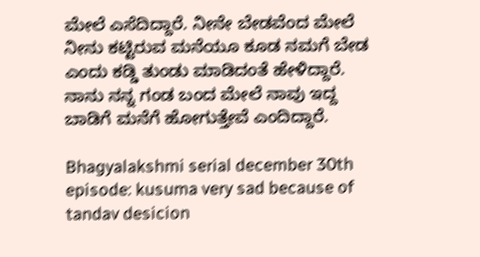ಮೇಲೆ ಎಸೆದಿದ್ದಾರೆ. ನೀನೇ ಬೇಡವೆಂದ ಮೇಲೆ ನೀನು ಕಟ್ಟಿರುವ ಮನೆಯೂ ಕೂಡ ನಮಗೆ ಬೇಡ ಎಂದು ಕಡ್ಡಿ ತುಂಡು ಮಾಡಿದಂತೆ ಹೇಳಿದ್ದಾರೆ. ನಾನು ನನ್ನ ಗಂಡ ಬಂದ ಮೇಲೆ ನಾವು ಇದ್ದ ಬಾಡಿಗೆ ಮನೆಗೆ ಹೋಗುತ್ತೇವೆ ಎಂದಿದ್ದಾರೆ.

Bhagyalakshmi serial december 30th episode: kusuma very sad because of tandav desicion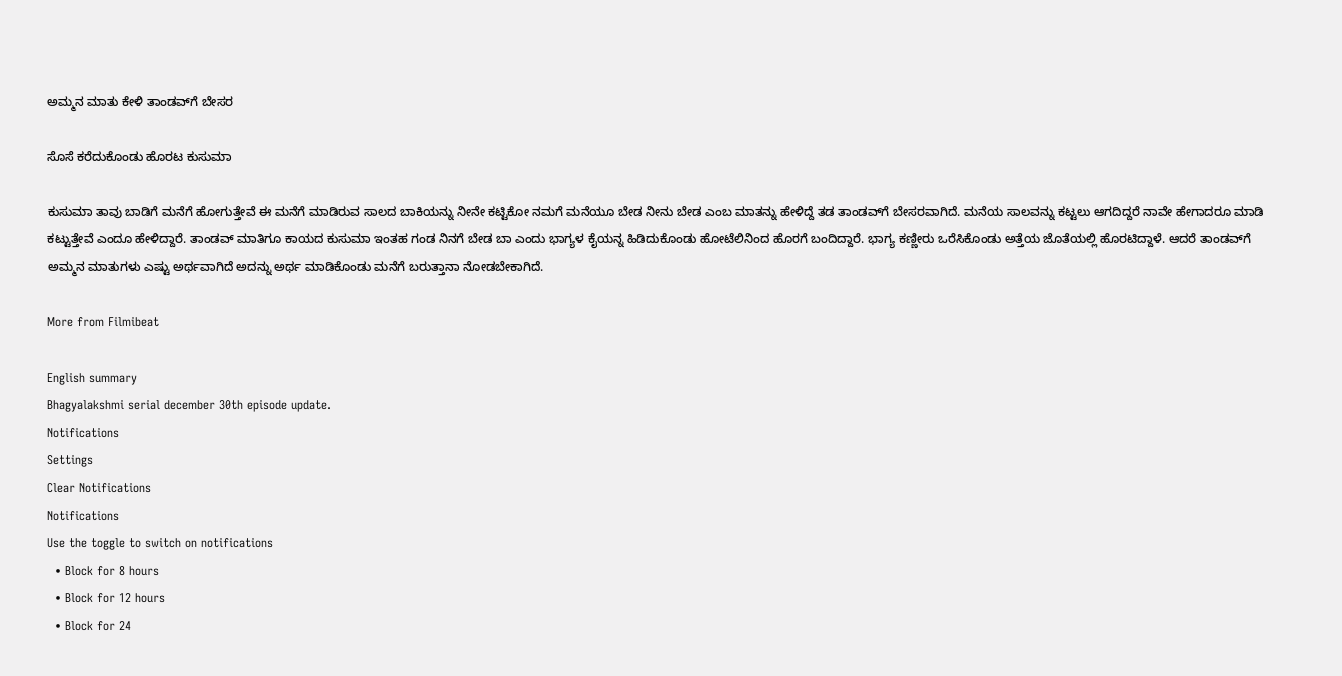ಅಮ್ಮನ ಮಾತು ಕೇಳಿ ತಾಂಡವ್‌ಗೆ ಬೇಸರ

ಸೊಸೆ ಕರೆದುಕೊಂಡು ಹೊರಟ ಕುಸುಮಾ

ಕುಸುಮಾ ತಾವು ಬಾಡಿಗೆ ಮನೆಗೆ ಹೋಗುತ್ತೇವೆ ಈ ಮನೆಗೆ ಮಾಡಿರುವ ಸಾಲದ ಬಾಕಿಯನ್ನು ನೀನೇ ಕಟ್ಟಿಕೋ ನಮಗೆ ಮನೆಯೂ ಬೇಡ ನೀನು ಬೇಡ ಎಂಬ ಮಾತನ್ನು ಹೇಳಿದ್ದೆ ತಡ ತಾಂಡವ್‌ಗೆ ಬೇಸರವಾಗಿದೆ. ಮನೆಯ ಸಾಲವನ್ನು ಕಟ್ಟಲು ಆಗದಿದ್ದರೆ ನಾವೇ ಹೇಗಾದರೂ ಮಾಡಿ ಕಟ್ಟುತ್ತೇವೆ ಎಂದೂ ಹೇಳಿದ್ದಾರೆ. ತಾಂಡವ್ ಮಾತಿಗೂ ಕಾಯದ ಕುಸುಮಾ ಇಂತಹ ಗಂಡ ನಿನಗೆ ಬೇಡ ಬಾ ಎಂದು ಭಾಗ್ಯಳ ಕೈಯನ್ನ ಹಿಡಿದುಕೊಂಡು ಹೋಟೆಲಿನಿಂದ ಹೊರಗೆ ಬಂದಿದ್ದಾರೆ. ಭಾಗ್ಯ ಕಣ್ಣೀರು ಒರೆಸಿಕೊಂಡು ಅತ್ತೆಯ ಜೊತೆಯಲ್ಲಿ ಹೊರಟಿದ್ದಾಳೆ. ಆದರೆ ತಾಂಡವ್‌ಗೆ ಅಮ್ಮನ ಮಾತುಗಳು ಎಷ್ಟು ಅರ್ಥವಾಗಿದೆ ಅದನ್ನು ಅರ್ಥ ಮಾಡಿಕೊಂಡು ಮನೆಗೆ ಬರುತ್ತಾನಾ ನೋಡಬೇಕಾಗಿದೆ.

More from Filmibeat

English summary
Bhagyalakshmi serial december 30th episode update.
Notifications
Settings
Clear Notifications
Notifications
Use the toggle to switch on notifications
  • Block for 8 hours
  • Block for 12 hours
  • Block for 24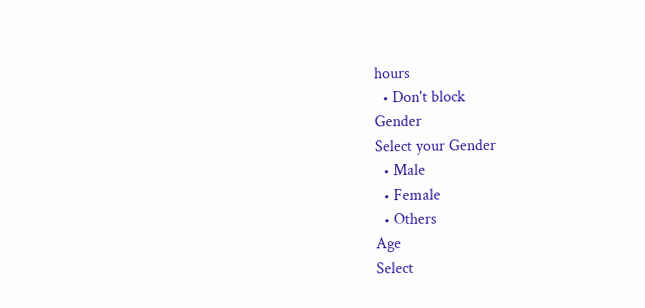hours
  • Don't block
Gender
Select your Gender
  • Male
  • Female
  • Others
Age
Select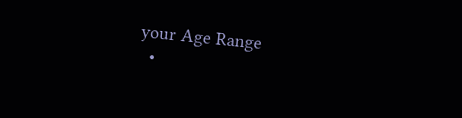your Age Range
  •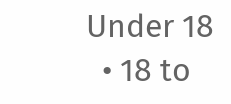Under 18
  • 18 to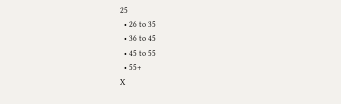25
  • 26 to 35
  • 36 to 45
  • 45 to 55
  • 55+
X